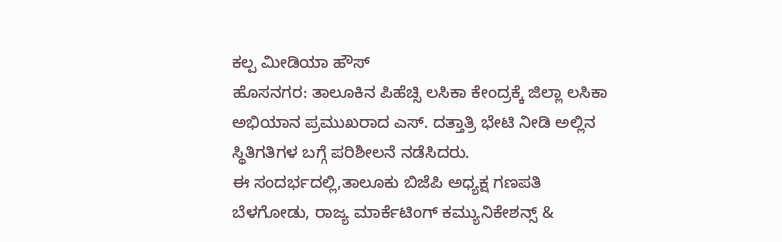ಕಲ್ಪ ಮೀಡಿಯಾ ಹೌಸ್
ಹೊಸನಗರ: ತಾಲೂಕಿನ ಪಿಹೆಚ್ಸಿ ಲಸಿಕಾ ಕೇಂದ್ರಕ್ಕೆ ಜಿಲ್ಲಾ ಲಸಿಕಾ ಅಭಿಯಾನ ಪ್ರಮುಖರಾದ ಎಸ್. ದತ್ತಾತ್ರಿ ಭೇಟಿ ನೀಡಿ ಅಲ್ಲಿನ ಸ್ಥಿತಿಗತಿಗಳ ಬಗ್ಗೆ ಪರಿಶೀಲನೆ ನಡೆಸಿದರು.
ಈ ಸಂದರ್ಭದಲ್ಲಿ,ತಾಲೂಕು ಬಿಜೆಪಿ ಅಧ್ಯಕ್ಷ ಗಣಪತಿ ಬೆಳಗೋಡು, ರಾಜ್ಯ ಮಾರ್ಕೆಟಿಂಗ್ ಕಮ್ಯುನಿಕೇಶನ್ಸ್ &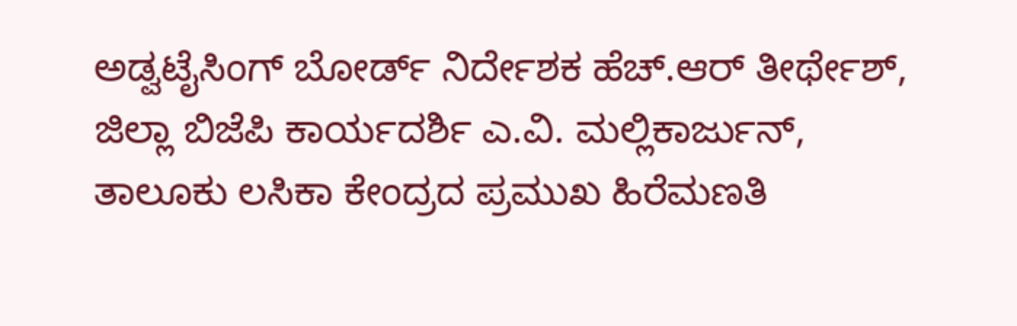ಅಡ್ವಟೈಸಿಂಗ್ ಬೋರ್ಡ್ ನಿರ್ದೇಶಕ ಹೆಚ್.ಆರ್ ತೀರ್ಥೇಶ್, ಜಿಲ್ಲಾ ಬಿಜೆಪಿ ಕಾರ್ಯದರ್ಶಿ ಎ.ವಿ. ಮಲ್ಲಿಕಾರ್ಜುನ್, ತಾಲೂಕು ಲಸಿಕಾ ಕೇಂದ್ರದ ಪ್ರಮುಖ ಹಿರೆಮಣತಿ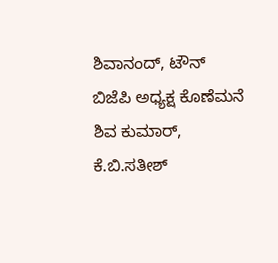ಶಿವಾನಂದ್, ಟೌನ್ ಬಿಜೆಪಿ ಅಧ್ಯಕ್ಷ ಕೊಣೆಮನೆ ಶಿವ ಕುಮಾರ್, ಕೆ.ಬಿ.ಸತೀಶ್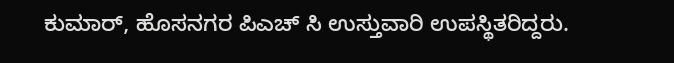ಕುಮಾರ್, ಹೊಸನಗರ ಪಿಎಚ್ ಸಿ ಉಸ್ತುವಾರಿ ಉಪಸ್ಥಿತರಿದ್ದರು.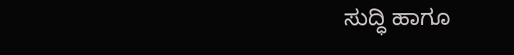ಸುದ್ಧಿ ಹಾಗೂ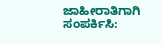ಜಾಹೀರಾತಿಗಾಗಿ ಸಂಪರ್ಕಿಸಿ: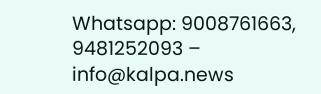Whatsapp: 9008761663, 9481252093 – info@kalpa.news